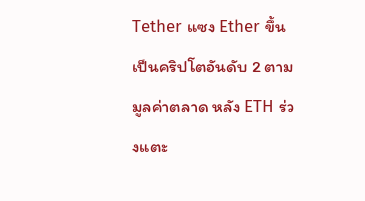Tether แซง Ether ขึ้นเป็นคริปโตอันดับ 2 ตามมูลค่าตลาด หลัง ETH ร่วงแตะ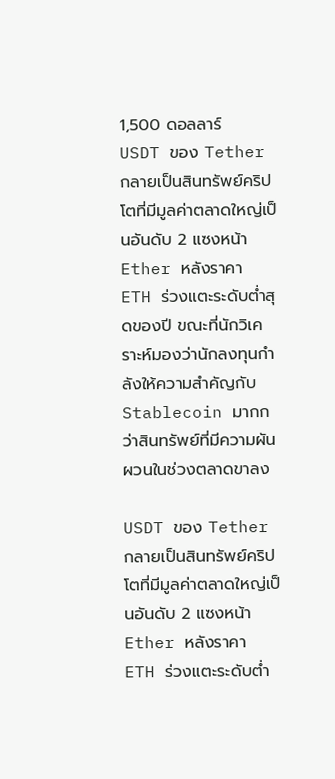1,500 ดอลลาร์
USDT ของ Tether กลายเป็นสินทรัพย์คริปโตที่มีมูลค่าตลาดใหญ่เป็นอันดับ 2 แซงหน้า Ether หลังราคา ETH ร่วงแตะระดับต่ำสุดของปี ขณะที่นักวิเคราะห์มองว่านักลงทุนกำลังให้ความสำคัญกับ Stablecoin มากกว่าสินทรัพย์ที่มีความผันผวนในช่วงตลาดขาลง

USDT ของ Tether กลายเป็นสินทรัพย์คริปโตที่มีมูลค่าตลาดใหญ่เป็นอันดับ 2 แซงหน้า Ether หลังราคา ETH ร่วงแตะระดับต่ำ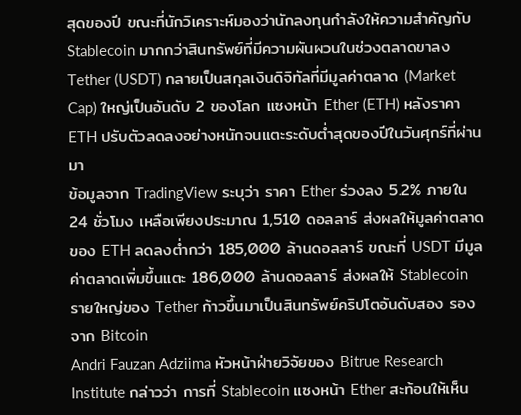สุดของปี ขณะที่นักวิเคราะห์มองว่านักลงทุนกำลังให้ความสำคัญกับ Stablecoin มากกว่าสินทรัพย์ที่มีความผันผวนในช่วงตลาดขาลง
Tether (USDT) กลายเป็นสกุลเงินดิจิทัลที่มีมูลค่าตลาด (Market Cap) ใหญ่เป็นอันดับ 2 ของโลก แซงหน้า Ether (ETH) หลังราคา ETH ปรับตัวลดลงอย่างหนักจนแตะระดับต่ำสุดของปีในวันศุกร์ที่ผ่านมา
ข้อมูลจาก TradingView ระบุว่า ราคา Ether ร่วงลง 5.2% ภายใน 24 ชั่วโมง เหลือเพียงประมาณ 1,510 ดอลลาร์ ส่งผลให้มูลค่าตลาดของ ETH ลดลงต่ำกว่า 185,000 ล้านดอลลาร์ ขณะที่ USDT มีมูลค่าตลาดเพิ่มขึ้นแตะ 186,000 ล้านดอลลาร์ ส่งผลให้ Stablecoin รายใหญ่ของ Tether ก้าวขึ้นมาเป็นสินทรัพย์คริปโตอันดับสอง รองจาก Bitcoin
Andri Fauzan Adziima หัวหน้าฝ่ายวิจัยของ Bitrue Research Institute กล่าวว่า การที่ Stablecoin แซงหน้า Ether สะท้อนให้เห็น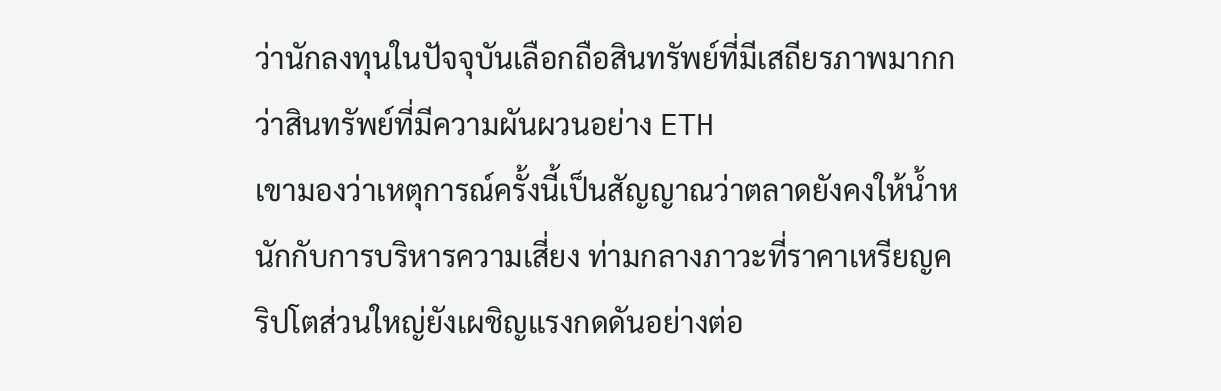ว่านักลงทุนในปัจจุบันเลือกถือสินทรัพย์ที่มีเสถียรภาพมากกว่าสินทรัพย์ที่มีความผันผวนอย่าง ETH
เขามองว่าเหตุการณ์ครั้งนี้เป็นสัญญาณว่าตลาดยังคงให้น้ำหนักกับการบริหารความเสี่ยง ท่ามกลางภาวะที่ราคาเหรียญคริปโตส่วนใหญ่ยังเผชิญแรงกดดันอย่างต่อ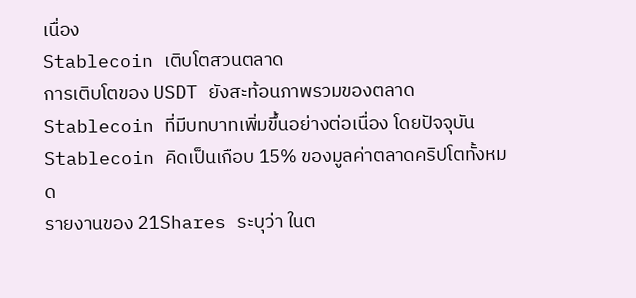เนื่อง
Stablecoin เติบโตสวนตลาด
การเติบโตของ USDT ยังสะท้อนภาพรวมของตลาด Stablecoin ที่มีบทบาทเพิ่มขึ้นอย่างต่อเนื่อง โดยปัจจุบัน Stablecoin คิดเป็นเกือบ 15% ของมูลค่าตลาดคริปโตทั้งหมด
รายงานของ 21Shares ระบุว่า ในต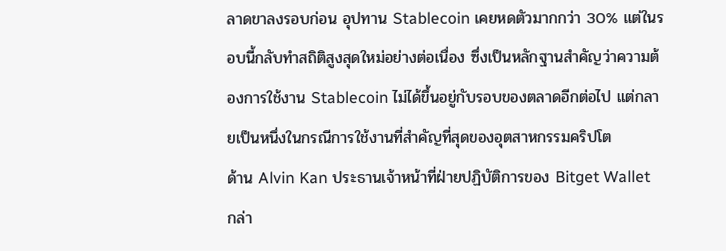ลาดขาลงรอบก่อน อุปทาน Stablecoin เคยหดตัวมากกว่า 30% แต่ในรอบนี้กลับทำสถิติสูงสุดใหม่อย่างต่อเนื่อง ซึ่งเป็นหลักฐานสำคัญว่าความต้องการใช้งาน Stablecoin ไม่ได้ขึ้นอยู่กับรอบของตลาดอีกต่อไป แต่กลายเป็นหนึ่งในกรณีการใช้งานที่สำคัญที่สุดของอุตสาหกรรมคริปโต
ด้าน Alvin Kan ประธานเจ้าหน้าที่ฝ่ายปฏิบัติการของ Bitget Wallet กล่า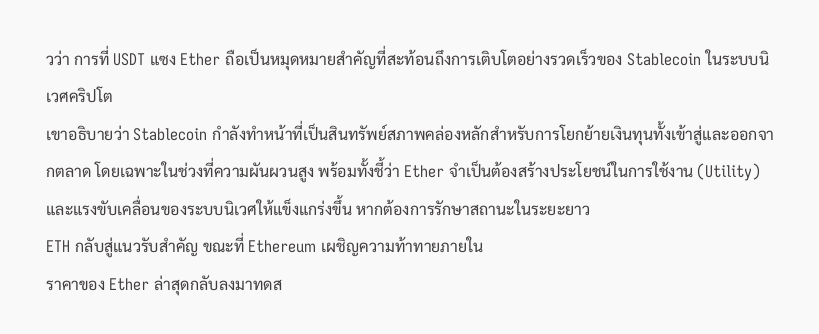วว่า การที่ USDT แซง Ether ถือเป็นหมุดหมายสำคัญที่สะท้อนถึงการเติบโตอย่างรวดเร็วของ Stablecoin ในระบบนิเวศคริปโต
เขาอธิบายว่า Stablecoin กำลังทำหน้าที่เป็นสินทรัพย์สภาพคล่องหลักสำหรับการโยกย้ายเงินทุนทั้งเข้าสู่และออกจากตลาด โดยเฉพาะในช่วงที่ความผันผวนสูง พร้อมทั้งชี้ว่า Ether จำเป็นต้องสร้างประโยชน์ในการใช้งาน (Utility) และแรงขับเคลื่อนของระบบนิเวศให้แข็งแกร่งขึ้น หากต้องการรักษาสถานะในระยะยาว
ETH กลับสู่แนวรับสำคัญ ขณะที่ Ethereum เผชิญความท้าทายภายใน
ราคาของ Ether ล่าสุดกลับลงมาทดส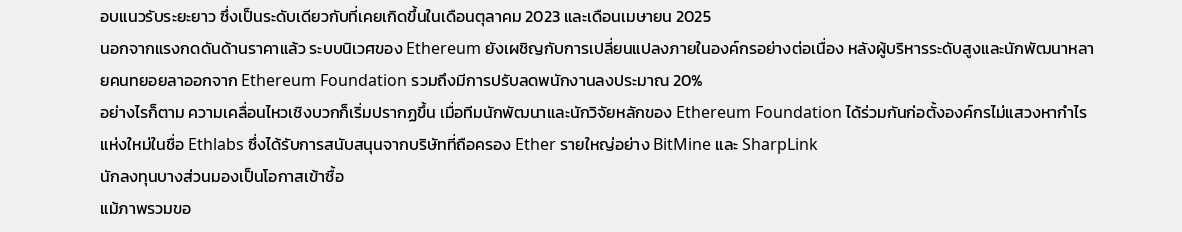อบแนวรับระยะยาว ซึ่งเป็นระดับเดียวกับที่เคยเกิดขึ้นในเดือนตุลาคม 2023 และเดือนเมษายน 2025
นอกจากแรงกดดันด้านราคาแล้ว ระบบนิเวศของ Ethereum ยังเผชิญกับการเปลี่ยนแปลงภายในองค์กรอย่างต่อเนื่อง หลังผู้บริหารระดับสูงและนักพัฒนาหลายคนทยอยลาออกจาก Ethereum Foundation รวมถึงมีการปรับลดพนักงานลงประมาณ 20%
อย่างไรก็ตาม ความเคลื่อนไหวเชิงบวกก็เริ่มปรากฏขึ้น เมื่อทีมนักพัฒนาและนักวิจัยหลักของ Ethereum Foundation ได้ร่วมกันก่อตั้งองค์กรไม่แสวงหากำไรแห่งใหม่ในชื่อ Ethlabs ซึ่งได้รับการสนับสนุนจากบริษัทที่ถือครอง Ether รายใหญ่อย่าง BitMine และ SharpLink
นักลงทุนบางส่วนมองเป็นโอกาสเข้าซื้อ
แม้ภาพรวมขอ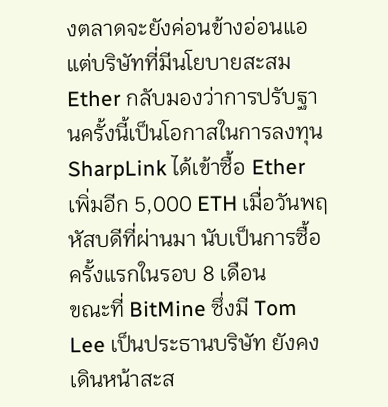งตลาดจะยังค่อนข้างอ่อนแอ แต่บริษัทที่มีนโยบายสะสม Ether กลับมองว่าการปรับฐานครั้งนี้เป็นโอกาสในการลงทุน
SharpLink ได้เข้าซื้อ Ether เพิ่มอีก 5,000 ETH เมื่อวันพฤหัสบดีที่ผ่านมา นับเป็นการซื้อครั้งแรกในรอบ 8 เดือน
ขณะที่ BitMine ซึ่งมี Tom Lee เป็นประธานบริษัท ยังคงเดินหน้าสะส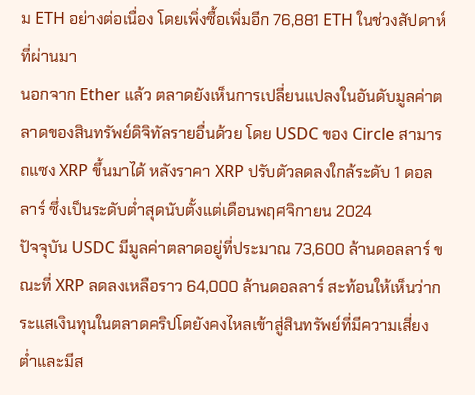ม ETH อย่างต่อเนื่อง โดยเพิ่งซื้อเพิ่มอีก 76,881 ETH ในช่วงสัปดาห์ที่ผ่านมา
นอกจาก Ether แล้ว ตลาดยังเห็นการเปลี่ยนแปลงในอันดับมูลค่าตลาดของสินทรัพย์ดิจิทัลรายอื่นด้วย โดย USDC ของ Circle สามารถแซง XRP ขึ้นมาได้ หลังราคา XRP ปรับตัวลดลงใกล้ระดับ 1 ดอลลาร์ ซึ่งเป็นระดับต่ำสุดนับตั้งแต่เดือนพฤศจิกายน 2024
ปัจจุบัน USDC มีมูลค่าตลาดอยู่ที่ประมาณ 73,600 ล้านดอลลาร์ ขณะที่ XRP ลดลงเหลือราว 64,000 ล้านดอลลาร์ สะท้อนให้เห็นว่ากระแสเงินทุนในตลาดคริปโตยังคงไหลเข้าสู่สินทรัพย์ที่มีความเสี่ยงต่ำและมีส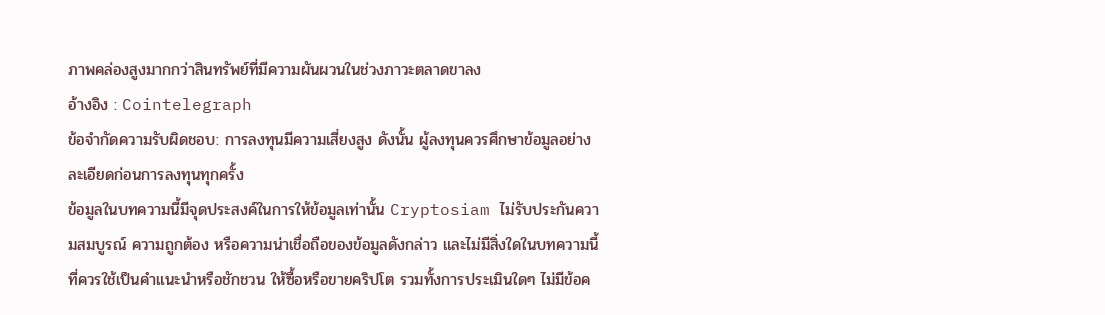ภาพคล่องสูงมากกว่าสินทรัพย์ที่มีความผันผวนในช่วงภาวะตลาดขาลง
อ้างอิง : Cointelegraph
ข้อจำกัดความรับผิดชอบ: การลงทุนมีความเสี่ยงสูง ดังนั้น ผู้ลงทุนควรศึกษาข้อมูลอย่างละเอียดก่อนการลงทุนทุกครั้ง
ข้อมูลในบทความนี้มีจุดประสงค์ในการให้ข้อมูลเท่านั้น Cryptosiam ไม่รับประกันความสมบูรณ์ ความถูกต้อง หรือความน่าเชื่อถือของข้อมูลดังกล่าว และไม่มีสิ่งใดในบทความนี้ที่ควรใช้เป็นคำแนะนำหรือชักชวน ให้ซื้อหรือขายคริปโต รวมทั้งการประเมินใดๆ ไม่มีข้อค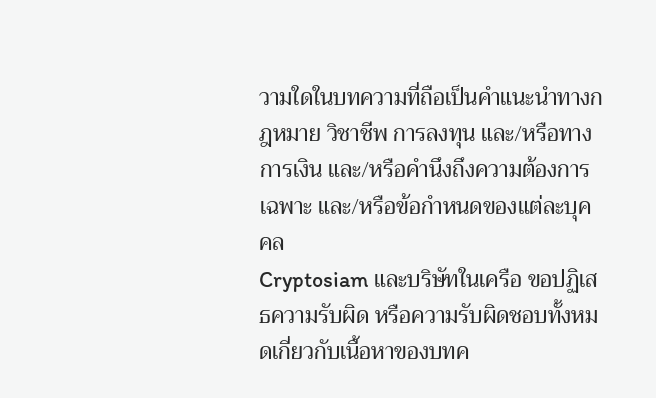วามใดในบทความที่ถือเป็นคำแนะนำทางกฎหมาย วิชาชีพ การลงทุน และ/หรือทางการเงิน และ/หรือคำนึงถึงความต้องการเฉพาะ และ/หรือข้อกำหนดของแต่ละบุคคล
Cryptosiam และบริษัทในเครือ ขอปฏิเสธความรับผิด หรือความรับผิดชอบทั้งหมดเกี่ยวกับเนื้อหาของบทค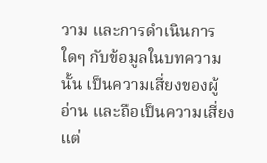วาม และการดำเนินการใดๆ กับข้อมูลในบทความนั้น เป็นความเสี่ยงของผู้อ่าน และถือเป็นความเสี่ยงแต่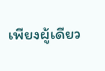เพียงผู้เดียว